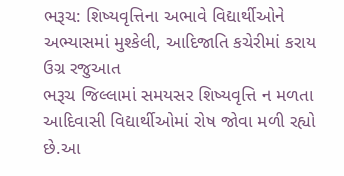ભરૂચ: શિષ્યવૃત્તિના અભાવે વિદ્યાર્થીઓને અભ્યાસમાં મુશ્કેલી, આદિજાતિ કચેરીમાં કરાય ઉગ્ર રજુઆત
ભરૂચ જિલ્લામાં સમયસર શિષ્યવૃત્તિ ન મળતા આદિવાસી વિદ્યાર્થીઓમાં રોષ જોવા મળી રહ્યો છે.આ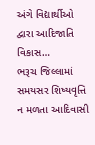અંગે વિદ્યાર્થીઓ દ્વારા આદિજાતિ વિકાસ…
ભરૂચ જિલ્લામાં સમયસર શિષ્યવૃત્તિ ન મળતા આદિવાસી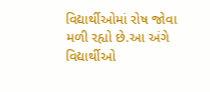વિદ્યાર્થીઓમાં રોષ જોવા મળી રહ્યો છે.આ અંગે વિદ્યાર્થીઓ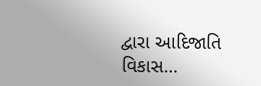દ્વારા આદિજાતિ વિકાસ…